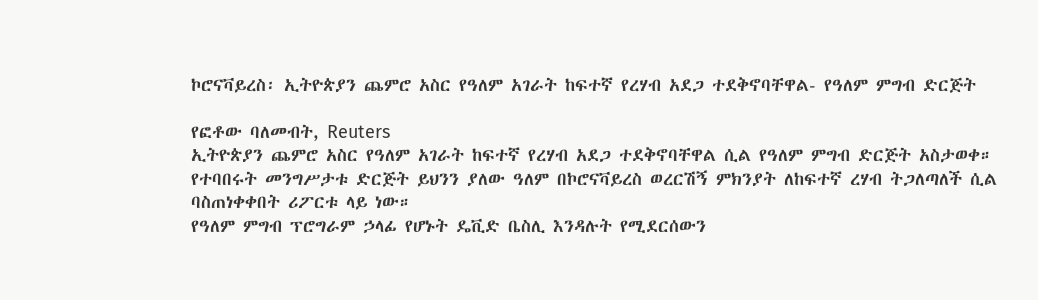ኮሮናቫይረስ፡ ኢትዮጵያን ጨምሮ አስር የዓለም አገራት ከፍተኛ የረሃብ አደጋ ተደቅኖባቸዋል- የዓለም ምግብ ድርጅት

የፎቶው ባለመብት, Reuters
ኢትዮጵያን ጨምሮ አስር የዓለም አገራት ከፍተኛ የረሃብ አደጋ ተደቅኖባቸዋል ሲል የዓለም ምግብ ድርጅት አስታወቀ።
የተባበሩት መንግሥታቱ ድርጅት ይህንን ያለው ዓለም በኮሮናቫይረስ ወረርሽኝ ምክንያት ለከፍተኛ ረሃብ ትጋለጣለች ሲል ባስጠነቀቀበት ሪፖርቱ ላይ ነው።
የዓለም ምግብ ፕሮግራም ኃላፊ የሆኑት ዴቪድ ቤስሊ እንዳሉት የሚደርሰውን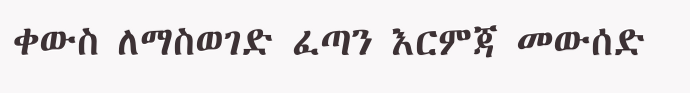ቀውስ ለማስወገድ ፈጣን እርምጃ መውሰድ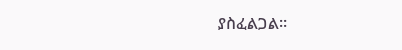ያስፈልጋል።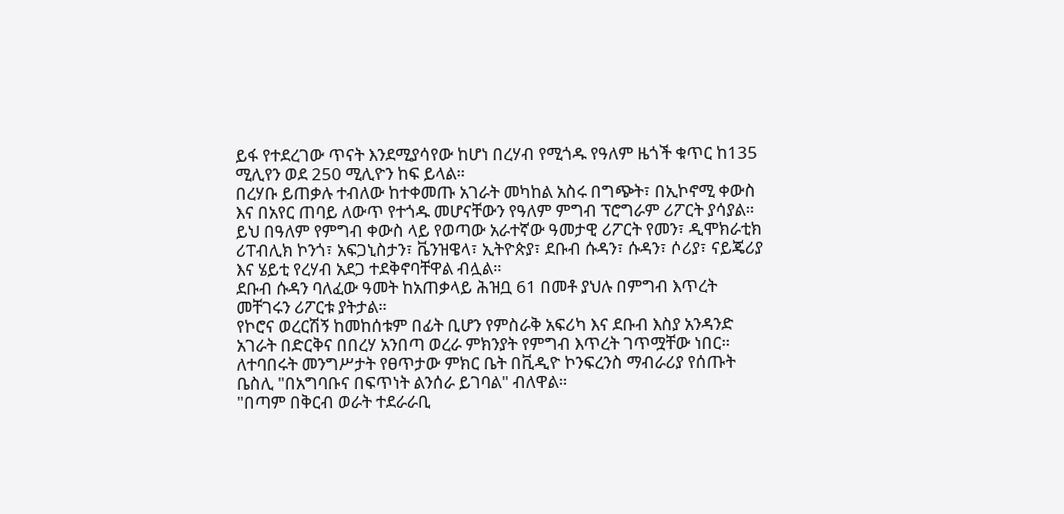ይፋ የተደረገው ጥናት እንደሚያሳየው ከሆነ በረሃብ የሚጎዱ የዓለም ዜጎች ቁጥር ከ135 ሚሊየን ወደ 250 ሚሊዮን ከፍ ይላል።
በረሃቡ ይጠቃሉ ተብለው ከተቀመጡ አገራት መካከል አስሩ በግጭት፣ በኢኮኖሚ ቀውስ እና በአየር ጠባይ ለውጥ የተጎዱ መሆናቸውን የዓለም ምግብ ፕሮግራም ሪፖርት ያሳያል።
ይህ በዓለም የምግብ ቀውስ ላይ የወጣው አራተኛው ዓመታዊ ሪፖርት የመን፣ ዲሞክራቲክ ሪፐብሊክ ኮንጎ፣ አፍጋኒስታን፣ ቬንዝዌላ፣ ኢትዮጵያ፣ ደቡብ ሱዳን፣ ሱዳን፣ ሶሪያ፣ ናይጄሪያ እና ሄይቲ የረሃብ አደጋ ተደቅኖባቸዋል ብሏል።
ደቡብ ሱዳን ባለፈው ዓመት ከአጠቃላይ ሕዝቧ 61 በመቶ ያህሉ በምግብ እጥረት መቸገሩን ሪፖርቱ ያትታል።
የኮሮና ወረርሽኝ ከመከሰቱም በፊት ቢሆን የምስራቅ አፍሪካ እና ደቡብ እስያ አንዳንድ አገራት በድርቅና በበረሃ አንበጣ ወረራ ምክንያት የምግብ እጥረት ገጥሟቸው ነበር።
ለተባበሩት መንግሥታት የፀጥታው ምክር ቤት በቪዲዮ ኮንፍረንስ ማብራሪያ የሰጡት ቤስሊ "በአግባቡና በፍጥነት ልንሰራ ይገባል" ብለዋል።
"በጣም በቅርብ ወራት ተደራራቢ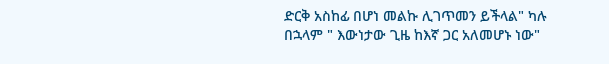ድርቅ አስከፊ በሆነ መልኩ ሊገጥመን ይችላል" ካሉ በኋላም " እውነታው ጊዜ ከእኛ ጋር አለመሆኑ ነው"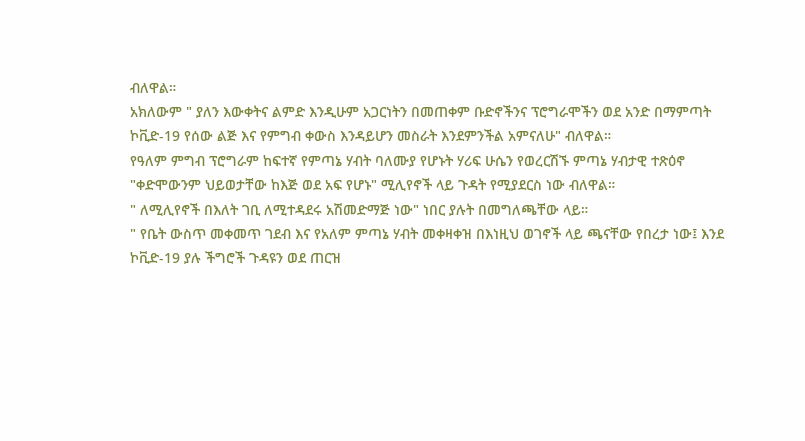ብለዋል።
አክለውም " ያለን እውቀትና ልምድ እንዲሁም አጋርነትን በመጠቀም ቡድኖችንና ፕሮግራሞችን ወደ አንድ በማምጣት ኮቪድ-19 የሰው ልጅ እና የምግብ ቀውስ እንዳይሆን መስራት እንደምንችል አምናለሁ" ብለዋል።
የዓለም ምግብ ፕሮግራም ከፍተኛ የምጣኔ ሃብት ባለሙያ የሆኑት ሃሪፍ ሁሴን የወረርሽኙ ምጣኔ ሃብታዊ ተጽዕኖ "ቀድሞውንም ህይወታቸው ከእጅ ወደ አፍ የሆኑ" ሚሊየኖች ላይ ጉዳት የሚያደርስ ነው ብለዋል።
" ለሚሊየኖች በእለት ገቢ ለሚተዳደሩ አሽመድማጅ ነው" ነበር ያሉት በመግለጫቸው ላይ።
" የቤት ውስጥ መቀመጥ ገደብ እና የአለም ምጣኔ ሃብት መቀዛቀዝ በእነዚህ ወገኖች ላይ ጫናቸው የበረታ ነው፤ እንደ ኮቪድ-19 ያሉ ችግሮች ጉዳዩን ወደ ጠርዝ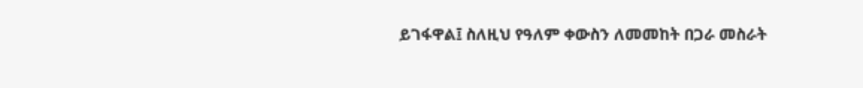ይገፋዋል፤ ስለዚህ የዓለም ቀውስን ለመመከት በጋራ መስራት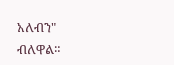አለብን" ብለዋል።